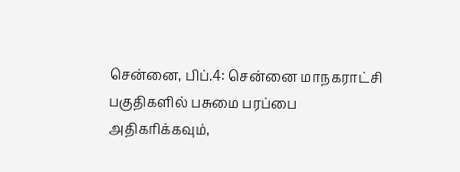சென்னை, பிப்.4: சென்னை மாநகராட்சி பகுதிகளில் பசுமை பரப்பை அதிகரிக்கவும்,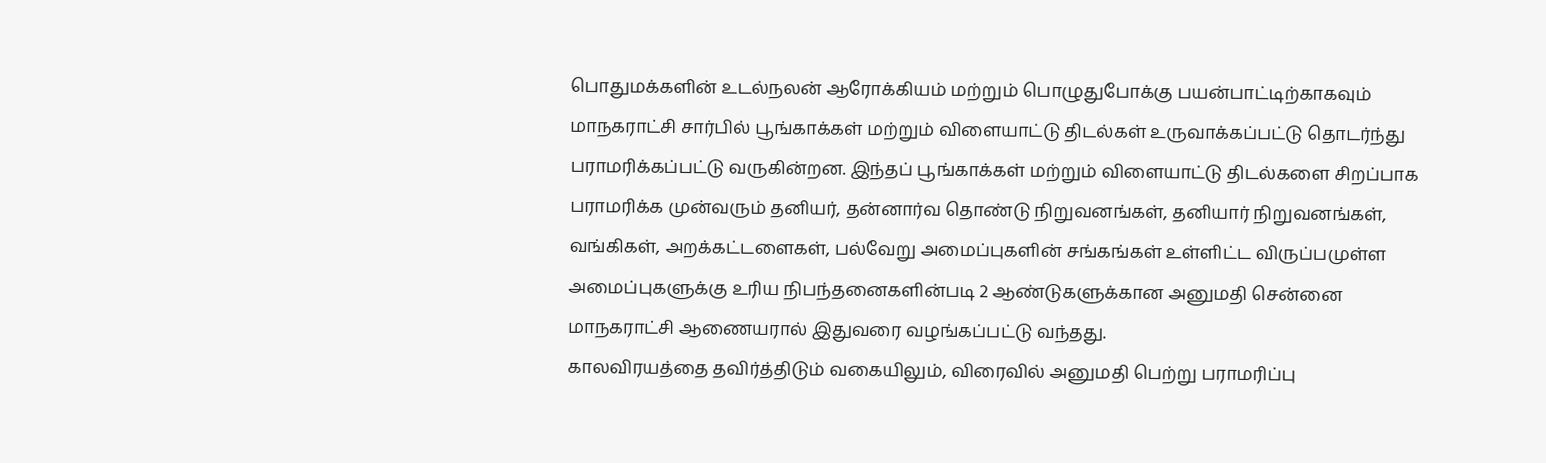பொதுமக்களின் உடல்நலன் ஆரோக்கியம் மற்றும் பொழுதுபோக்கு பயன்பாட்டிற்காகவும் மாநகராட்சி சார்பில் பூங்காக்கள் மற்றும் விளையாட்டு திடல்கள் உருவாக்கப்பட்டு தொடர்ந்து பராமரிக்கப்பட்டு வருகின்றன. இந்தப் பூங்காக்கள் மற்றும் விளையாட்டு திடல்களை சிறப்பாக பராமரிக்க முன்வரும் தனியர், தன்னார்வ தொண்டு நிறுவனங்கள், தனியார் நிறுவனங்கள், வங்கிகள், அறக்கட்டளைகள், பல்வேறு அமைப்புகளின் சங்கங்கள் உள்ளிட்ட விருப்பமுள்ள அமைப்புகளுக்கு உரிய நிபந்தனைகளின்படி 2 ஆண்டுகளுக்கான அனுமதி சென்னை மாநகராட்சி ஆணையரால் இதுவரை வழங்கப்பட்டு வந்தது.
காலவிரயத்தை தவிர்த்திடும் வகையிலும், விரைவில் அனுமதி பெற்று பராமரிப்பு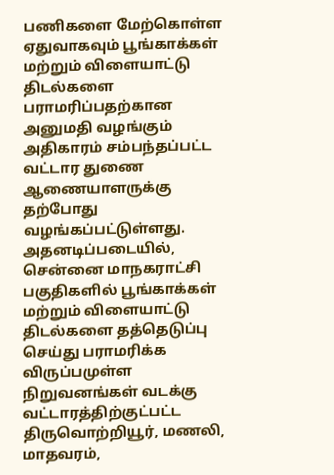பணிகளை மேற்கொள்ள ஏதுவாகவும் பூங்காக்கள் மற்றும் விளையாட்டு திடல்களை பராமரிப்பதற்கான அனுமதி வழங்கும் அதிகாரம் சம்பந்தப்பட்ட வட்டார துணை ஆணையாளருக்கு தற்போது வழங்கப்பட்டுள்ளது. அதனடிப்படையில், சென்னை மாநகராட்சி பகுதிகளில் பூங்காக்கள் மற்றும் விளையாட்டு திடல்களை தத்தெடுப்பு செய்து பராமரிக்க விருப்பமுள்ள நிறுவனங்கள் வடக்கு வட்டாரத்திற்குட்பட்ட திருவொற்றியூர், மணலி, மாதவரம்,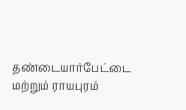தண்டையார்பேட்டை மற்றும் ராயபுரம்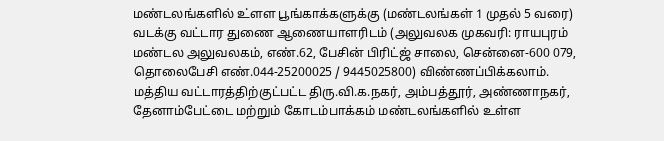மண்டலங்களில் உ்ளள பூங்காக்களுக்கு (மண்டலங்கள் 1 முதல் 5 வரை) வடக்கு வட்டார துணை ஆணையாளரிடம் (அலுவலக முகவரி: ராயபுரம் மண்டல அலுவலகம், எண்.62, பேசின் பிரிட்ஜ் சாலை, சென்னை-600 079, தொலைபேசி எண்.044-25200025 / 9445025800) விண்ணப்பிக்கலாம்.
மத்திய வட்டாரத்திற்குட்பட்ட திரு.வி.க.நகர், அம்பத்தூர், அண்ணாநகர், தேனாம்பேட்டை மற்றும் கோடம்பாக்கம் மண்டலங்களில் உள்ள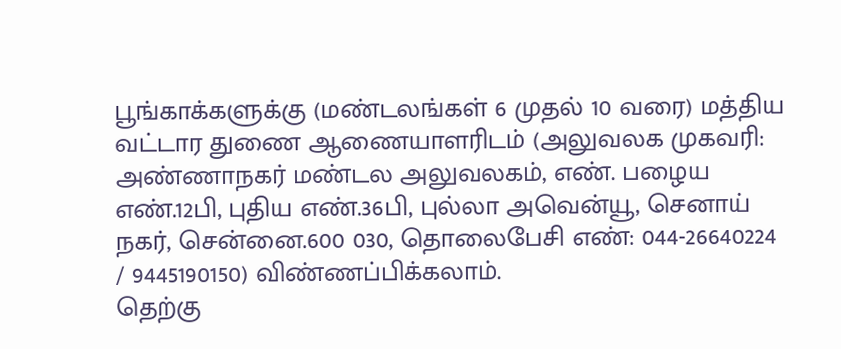பூங்காக்களுக்கு (மண்டலங்கள் 6 முதல் 10 வரை) மத்திய வட்டார துணை ஆணையாளரிடம் (அலுவலக முகவரி: அண்ணாநகர் மண்டல அலுவலகம், எண். பழைய எண்.12பி, புதிய எண்.36பி, புல்லா அவென்யூ, செனாய் நகர், சென்னை.600 030, தொலைபேசி எண்: 044-26640224 / 9445190150) விண்ணப்பிக்கலாம்.
தெற்கு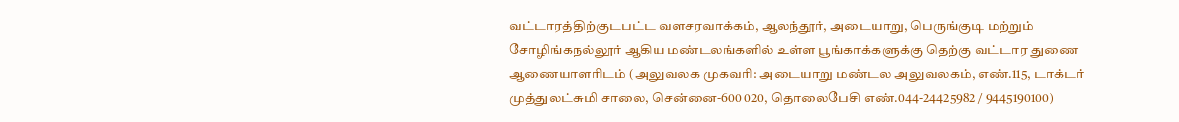வட்டாரத்திற்குடபட்ட வளசரவாக்கம், ஆலந்தூர், அடையாறு, பெருங்குடி மற்றும் சோழிங்கநல்லூர் ஆகிய மண்டலங்களில் உள்ள பூங்காக்களுக்கு தெற்கு வட்டார துணை ஆணையாளரிடம் (அலுவலக முகவரி: அடையாறு மண்டல அலுவலகம், எண்.115, டாக்டர் முத்துலட்சுமி சாலை, சென்னை-600 020, தொலைபேசி எண்.044-24425982 / 9445190100)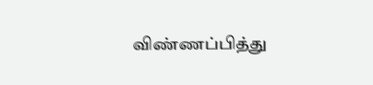விண்ணப்பித்து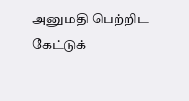அனுமதி பெற்றிட கேட்டுக்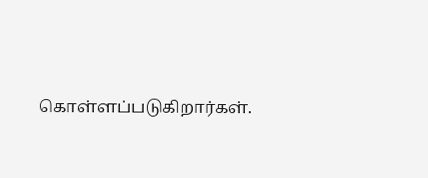கொள்ளப்படுகிறார்கள்.